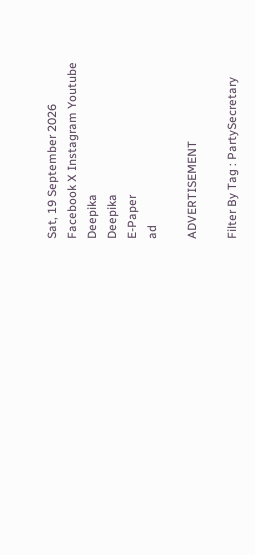Sat, 19 September 2026
Facebook X Instagram Youtube
Deepika
Deepika
E-Paper
ad

ADVERTISEMENT

Filter By Tag : PartySecretary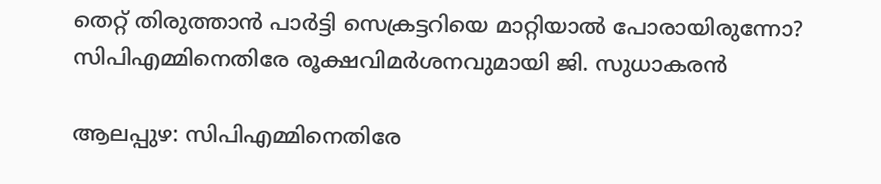തെറ്റ് തിരുത്താൻ പാർട്ടി സെക്രട്ടറിയെ മാറ്റിയാൽ പോരായിരുന്നോ? സിപിഎമ്മിനെതിരേ രൂക്ഷവിമർശനവുമായി ജി. സുധാകരൻ

ആലപ്പുഴ: സിപിഎമ്മിനെതിരേ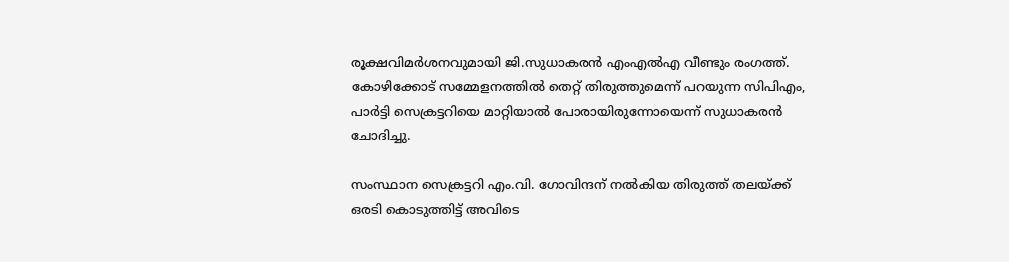രൂക്ഷവിമർശനവുമായി ജി.സുധാകരൻ എംഎൽഎ വീണ്ടും രംഗത്ത്. കോഴിക്കോട് സമ്മേളനത്തിൽ തെറ്റ് തിരുത്തുമെന്ന് പറയുന്ന സിപിഎം, പാർട്ടി സെക്രട്ടറിയെ മാറ്റിയാൽ പോരായിരുന്നോയെന്ന് സുധാകരൻ ചോദിച്ചു.

സംസ്ഥാന സെക്രട്ടറി എം.വി. ഗോവിന്ദന് നൽകിയ തിരുത്ത് തലയ്ക്ക് ഒരടി കൊടുത്തിട്ട് അവിടെ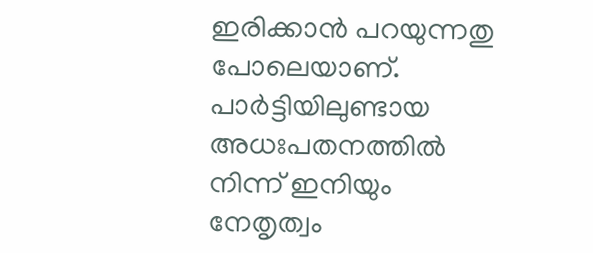ഇരിക്കാൻ പറയുന്നതു പോലെയാണ്. പാർട്ടിയിലുണ്ടായ അധഃപതനത്തിൽ നിന്ന് ഇനിയും നേതൃത്വം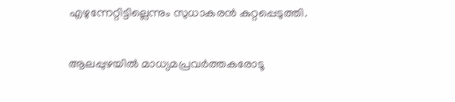എഴുന്നേറ്റിട്ടില്ലെന്നും സുധാകരൻ കുറ്റപ്പെടുത്തി.

ആലപ്പുഴയിൽ മാധ്യമപ്രവർത്തകരോടൂ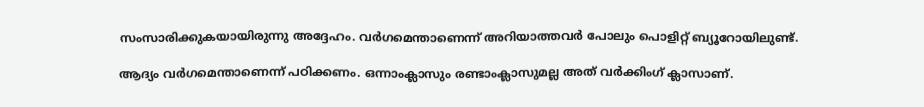സംസാരിക്കുകയായിരുന്നു അദ്ദേഹം. വർഗമെന്താണെന്ന് അറിയാത്തവർ പോലും പൊളിറ്റ് ബ്യൂറോയിലുണ്ട്.

ആദ്യം വർഗമെന്താണെന്ന് പഠിക്കണം. ഒന്നാംക്ലാസും രണ്ടാംക്ലാസുമല്ല അത് വർക്കിംഗ് ക്ലാസാണ്.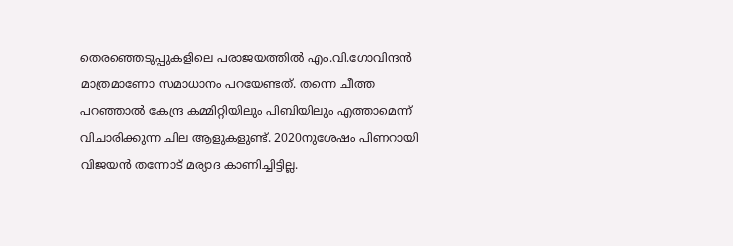തെരഞ്ഞെടുപ്പുകളിലെ പരാജയത്തിൽ എം.വി.ഗോവിന്ദൻ മാത്രമാണോ സമാധാനം പറയേണ്ടത്. തന്നെ ചീത്ത പറഞ്ഞാൽ കേന്ദ്ര കമ്മിറ്റിയിലും പിബിയിലും എത്താമെന്ന് വിചാരിക്കുന്ന ചില ആളുകളുണ്ട്. 2020നുശേഷം പിണറായി വിജയൻ തന്നോട് മര്യാദ കാണിച്ചിട്ടില്ല.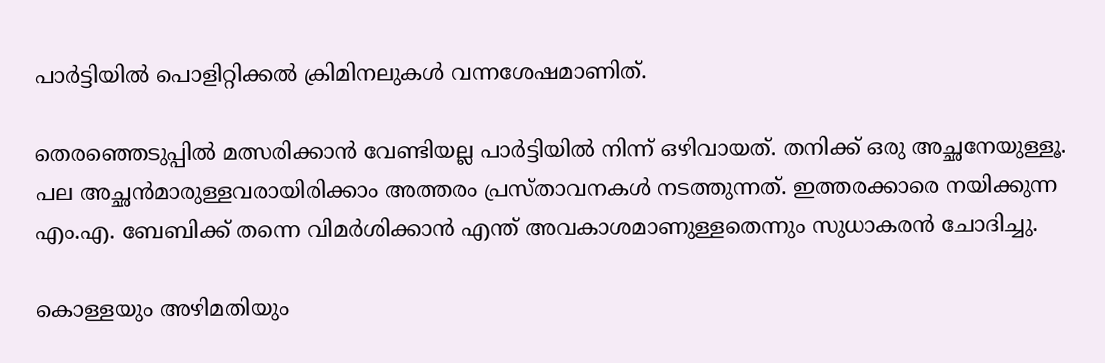പാർട്ടിയിൽ പൊളിറ്റിക്കൽ ക്രിമിനലുകൾ വന്നശേഷമാണിത്.

തെരഞ്ഞെടുപ്പിൽ മത്സരിക്കാൻ വേണ്ടിയല്ല പാർട്ടിയിൽ നിന്ന് ഒഴിവായത്. തനിക്ക് ഒരു അച്ഛനേയുള്ളൂ. പല അച്ഛൻമാരുള്ളവരായിരിക്കാം അത്തരം പ്രസ്താവനകൾ നടത്തുന്നത്. ഇത്തരക്കാരെ നയിക്കുന്ന എം.എ. ബേബിക്ക് തന്നെ വിമർശിക്കാൻ എന്ത് അവകാശമാണുള്ളതെന്നും സുധാകരൻ ചോദിച്ചു.

കൊള്ളയും അഴിമതിയും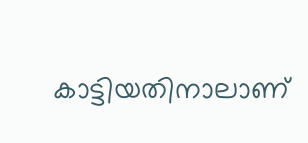കാട്ടിയതിനാലാണ്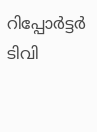റിപ്പോർട്ടർ ടിവി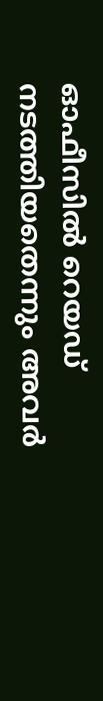ഓഫീസിൽ റെയഡ് നടത്തിയതെന്നും അവർ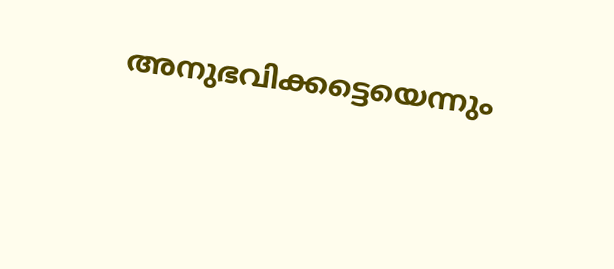അനുഭവിക്കട്ടെയെന്നും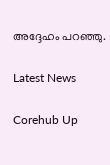അദ്ദേഹം പറഞ്ഞു.

Latest News

Corehub Up